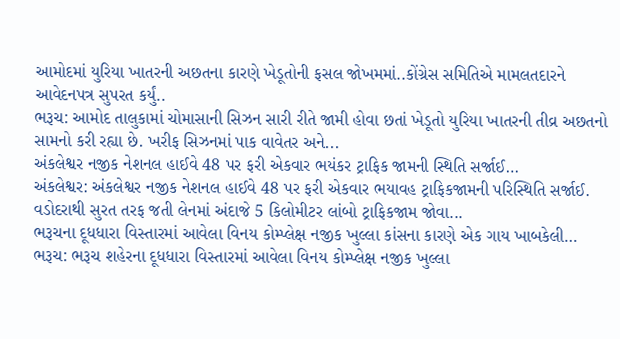આમોદમાં યુરિયા ખાતરની અછતના કારણે ખેડૂતોની ફસલ જોખમમાં..કોંગ્રેસ સમિતિએ મામલતદારને આવેદનપત્ર સુપરત કર્યું..
ભરૂચ: આમોદ તાલુકામાં ચોમાસાની સિઝન સારી રીતે જામી હોવા છતાં ખેડૂતો યુરિયા ખાતરની તીવ્ર અછતનો સામનો કરી રહ્યા છે. ખરીફ સિઝનમાં પાક વાવેતર અને...
અંકલેશ્વર નજીક નેશનલ હાઈવે 48 પર ફરી એકવાર ભયંકર ટ્રાફિક જામની સ્થિતિ સર્જાઈ…
અંકલેશ્વર: અંકલેશ્વર નજીક નેશનલ હાઈવે 48 પર ફરી એકવાર ભયાવહ ટ્રાફિકજામની પરિસ્થિતિ સર્જાઈ. વડોદરાથી સુરત તરફ જતી લેનમાં અંદાજે 5 કિલોમીટર લાંબો ટ્રાફિકજામ જોવા...
ભરૂચના દૂધધારા વિસ્તારમાં આવેલા વિનય કોમ્પ્લેક્ષ નજીક ખુલ્લા કાંસના કારણે એક ગાય ખાબકેલી…
ભરૂચ: ભરૂચ શહેરના દૂધધારા વિસ્તારમાં આવેલા વિનય કોમ્પ્લેક્ષ નજીક ખુલ્લા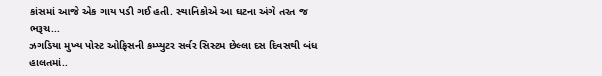કાંસમાં આજે એક ગાય પડી ગઈ હતી. સ્થાનિકોએ આ ઘટના અંગે તરત જ ભરૂચ...
ઝગડિયા મુખ્ય પોસ્ટ ઓફિસની કમ્પ્યુટર સર્વર સિસ્ટમ છેલ્લા દસ દિવસથી બંધ હાલતમાં..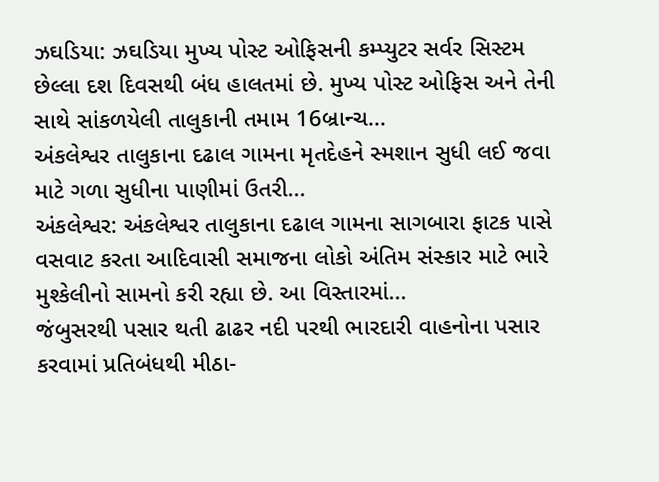ઝઘડિયા: ઝઘડિયા મુખ્ય પોસ્ટ ઓફિસની કમ્પ્યુટર સર્વર સિસ્ટમ છેલ્લા દશ દિવસથી બંધ હાલતમાં છે. મુખ્ય પોસ્ટ ઓફિસ અને તેની સાથે સાંકળયેલી તાલુકાની તમામ 16બ્રાન્ચ...
અંકલેશ્વર તાલુકાના દઢાલ ગામના મૃતદેહને સ્મશાન સુધી લઈ જવા માટે ગળા સુધીના પાણીમાં ઉતરી...
અંકલેશ્વર: અંકલેશ્વર તાલુકાના દઢાલ ગામના સાગબારા ફાટક પાસે વસવાટ કરતા આદિવાસી સમાજના લોકો અંતિમ સંસ્કાર માટે ભારે મુશ્કેલીનો સામનો કરી રહ્યા છે. આ વિસ્તારમાં...
જંબુસરથી પસાર થતી ઢાઢર નદી પરથી ભારદારી વાહનોના પસાર કરવામાં પ્રતિબંધથી મીઠા-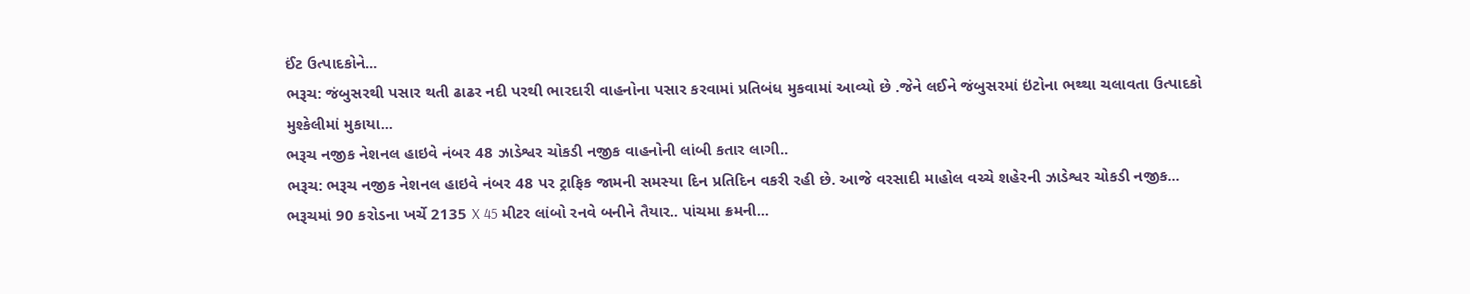ઈંટ ઉત્પાદકોને...
ભરૂચ: જંબુસરથી પસાર થતી ઢાઢર નદી પરથી ભારદારી વાહનોના પસાર કરવામાં પ્રતિબંધ મુકવામાં આવ્યો છે .જેને લઈને જંબુસરમાં ઇંટોના ભથ્થા ચલાવતા ઉત્પાદકો મુશ્કેલીમાં મુકાયા...
ભરૂચ નજીક નેશનલ હાઇવે નંબર 48 ઝાડેશ્વર ચોકડી નજીક વાહનોની લાંબી કતાર લાગી..
ભરૂચ: ભરૂચ નજીક નેશનલ હાઇવે નંબર 48 પર ટ્રાફિક જામની સમસ્યા દિન પ્રતિદિન વકરી રહી છે. આજે વરસાદી માહોલ વચ્ચે શહેરની ઝાડેશ્વર ચોકડી નજીક...
ભરૂચમાં 90 કરોડના ખર્ચે 2135 X 45 મીટર લાંબો રનવે બનીને તૈયાર.. પાંચમા ક્રમની...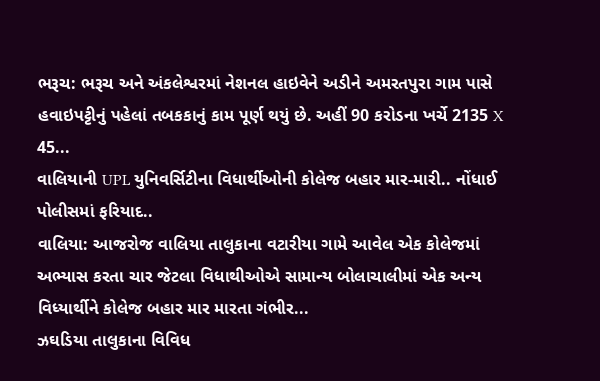ભરૂચ: ભરૂચ અને અંકલેશ્વરમાં નેશનલ હાઇવેને અડીને અમરતપુરા ગામ પાસે હવાઇપટ્ટીનું પહેલાં તબકકાનું કામ પૂર્ણ થયું છે. અહીં 90 કરોડના ખર્ચે 2135 X 45...
વાલિયાની UPL યુનિવર્સિટીના વિધાર્થીઓની કોલેજ બહાર માર-મારી.. નોંધાઈ પોલીસમાં ફરિયાદ..
વાલિયા: આજરોજ વાલિયા તાલુકાના વટારીયા ગામે આવેલ એક કોલેજમાં અભ્યાસ કરતા ચાર જેટલા વિધાથીઓએ સામાન્ય બોલાચાલીમાં એક અન્ય વિધ્યાર્થીને કોલેજ બહાર માર મારતા ગંભીર...
ઝઘડિયા તાલુકાના વિવિધ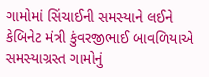ગામોમાં સિંચાઈની સમસ્યાને લઈને કેબિનેટ મંત્રી કુંવરજીભાઈ બાવળિયાએ સમસ્યાગ્રસ્ત ગામોનું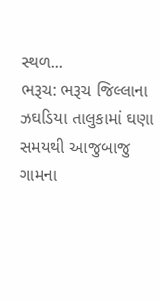સ્થળ...
ભરૂચ: ભરૂચ જિલ્લાના ઝઘડિયા તાલુકામાં ઘણા સમયથી આજુબાજુ ગામના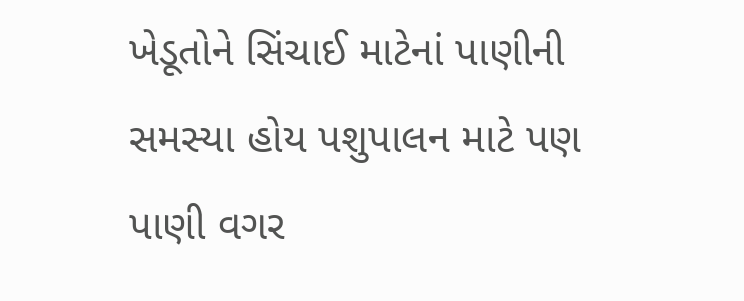ખેડૂતોને સિંચાઈ માટેનાં પાણીની સમસ્યા હોય પશુપાલન માટે પણ પાણી વગર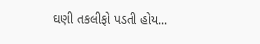ઘણી તકલીફો પડતી હોય...